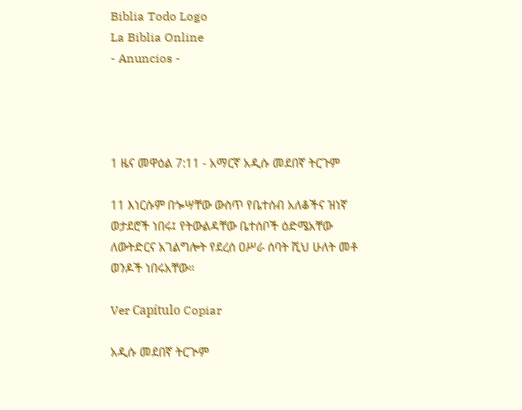Biblia Todo Logo
La Biblia Online
- Anuncios -




1 ዜና መዋዕል 7:11 - አማርኛ አዲሱ መደበኛ ትርጉም

11 እነርሱም በጐሣቸው ውስጥ የቤተሰብ አለቆችና ዝነኛ ወታደሮች ነበሩ፤ የትውልዳቸው ቤተሰቦች ዕድሜአቸው ለውትድርና አገልግሎት የደረሰ ዐሥራ ሰባት ሺህ ሁለት መቶ ወንዶች ነበሩአቸው።

Ver Capítulo Copiar

አዲሱ መደበኛ ትርጒም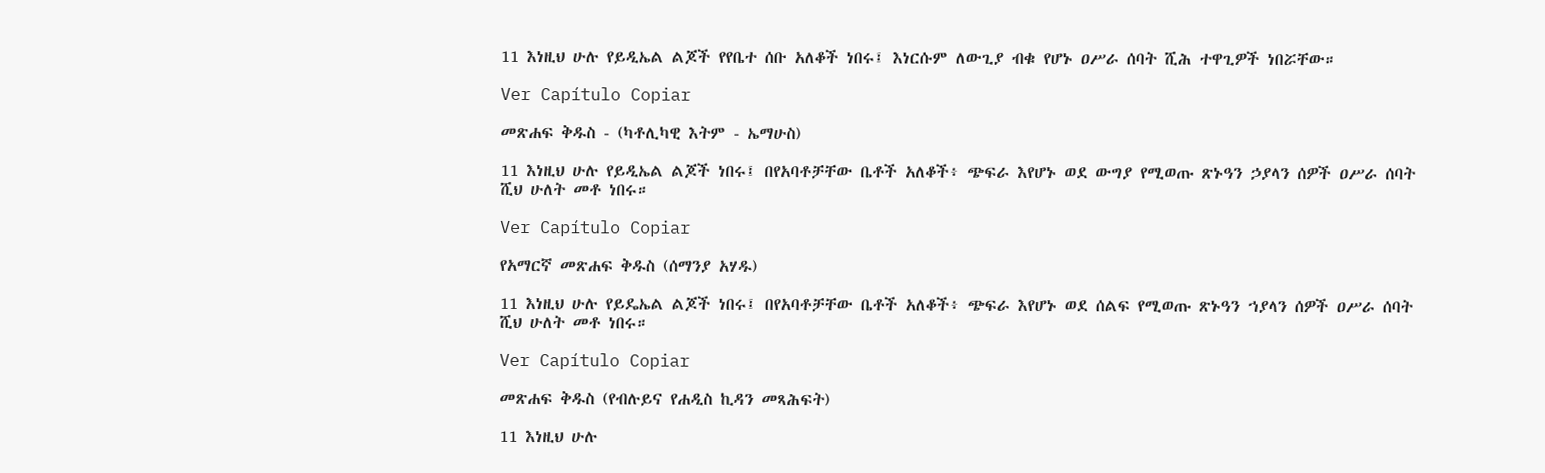11 እነዚህ ሁሉ የይዲኤል ልጆች የየቤተ ሰቡ አለቆች ነበሩ፤ እነርሱም ለውጊያ ብቁ የሆኑ ዐሥራ ሰባት ሺሕ ተዋጊዎች ነበሯቸው።

Ver Capítulo Copiar

መጽሐፍ ቅዱስ - (ካቶሊካዊ እትም - ኤማሁስ)

11 እነዚህ ሁሉ የይዲኤል ልጆች ነበሩ፤ በየአባቶቻቸው ቤቶች አለቆች፥ ጭፍራ እየሆኑ ወደ ውግያ የሚወጡ ጽኑዓን ኃያላን ሰዎች ዐሥራ ሰባት ሺህ ሁለት መቶ ነበሩ።

Ver Capítulo Copiar

የአማርኛ መጽሐፍ ቅዱስ (ሰማንያ አሃዱ)

11 እነዚህ ሁሉ የይዴኤል ልጆች ነበሩ፤ በየአባቶቻቸው ቤቶች አለቆች፥ ጭፍራ እየሆኑ ወደ ሰልፍ የሚወጡ ጽኑዓን ኀያላን ሰዎች ዐሥራ ሰባት ሺህ ሁለት መቶ ነበሩ።

Ver Capítulo Copiar

መጽሐፍ ቅዱስ (የብሉይና የሐዲስ ኪዳን መጻሕፍት)

11 እነዚህ ሁሉ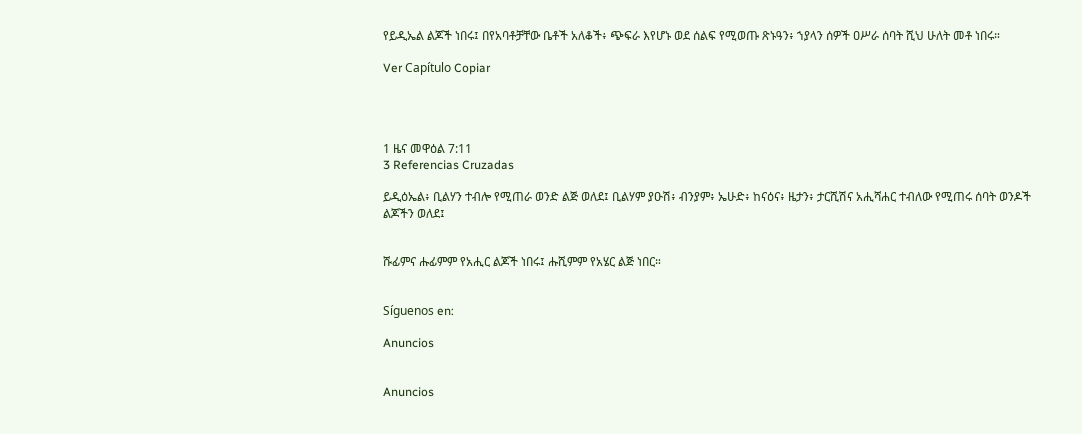የይዲኤል ልጆች ነበሩ፤ በየአባቶቻቸው ቤቶች አለቆች፥ ጭፍራ እየሆኑ ወደ ሰልፍ የሚወጡ ጽኑዓን፥ ኀያላን ሰዎች ዐሥራ ሰባት ሺህ ሁለት መቶ ነበሩ።

Ver Capítulo Copiar




1 ዜና መዋዕል 7:11
3 Referencias Cruzadas

ይዲዕኤል፥ ቢልሃን ተብሎ የሚጠራ ወንድ ልጅ ወለደ፤ ቢልሃም ያዑሽ፥ ብንያም፥ ኤሁድ፥ ከናዕና፥ ዜታን፥ ታርሺሽና አሒሻሐር ተብለው የሚጠሩ ሰባት ወንዶች ልጆችን ወለደ፤


ሹፊምና ሑፊምም የአሒር ልጆች ነበሩ፤ ሑሺምም የአሄር ልጅ ነበር።


Síguenos en:

Anuncios


Anuncios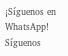¡Síguenos en WhatsApp! Síguenos